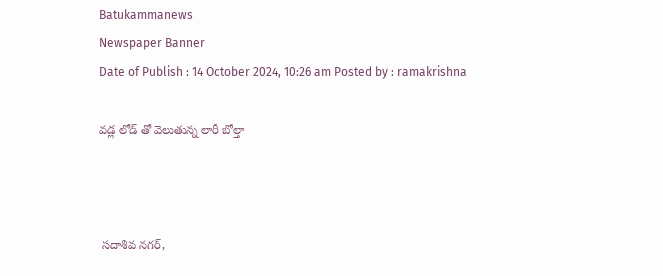Batukammanews
Newspaper Banner
Date of Publish : 14 October 2024, 10:26 am Posted by : ramakrishna

వడ్ల లోడ్ తో వెలుతున్న లారీ బోల్తా



 సదాశివ నగర్,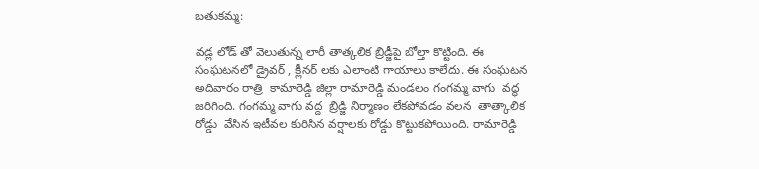బతుకమ్మ:

వడ్ల లోడ్ తో వెలుతున్న లారీ తాత్కలిక బ్రిడ్జీపై బోల్తా కొట్టింది. ఈ సంఘటనలో డ్రైవర్ , క్లీనర్ లకు ఎలాంటి గాయాలు కాలేదు. ఈ సంఘటన అదివారం రాత్రి  కామారెడ్డి జిల్లా రామారెడ్డి మండలం గంగమ్మ వాగు  వద్ధ జరిగింది. గంగమ్మ వాగు వద్ద  బ్రిడ్జి నిర్మాణం లేకపోవడం వలన  తాత్కాలిక రోడ్డు  వేసిన ఇటీవల కురిసిన వర్షాలకు రోడ్డు కొట్టుకపోయింది. రామారెడ్డి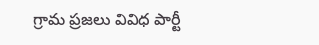గ్రామ ప్రజలు వివిధ పార్టీ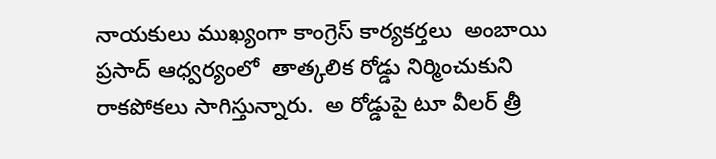నాయకులు ముఖ్యంగా కాంగ్రెస్ కార్యకర్తలు  అంబాయి ప్రసాద్ ఆధ్వర్యంలో  తాత్కలిక రోడ్డు నిర్మించుకుని రాకపోకలు సాగిస్తున్నారు.  అ రోడ్డుపై టూ వీలర్ త్రీ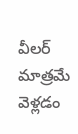వీలర్ మాత్రమే వెళ్లడం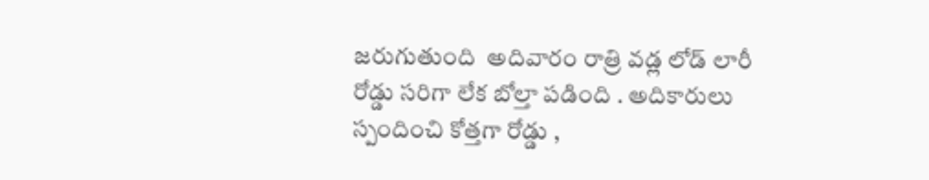జరుగుతుంది  అదివారం రాత్రి వడ్ల లోడ్ లారీ రోడ్డు సరిగా లేక బోల్తా పడింది . అదికారులు స్పందించి కోత్తగా రోడ్డు ,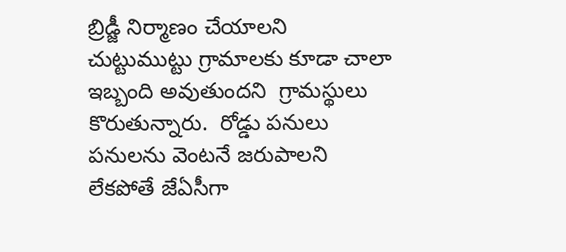బ్రిడ్జీ నిర్మాణం చేయాలని  చుట్టుముట్టు గ్రామాలకు కూడా చాలా ఇబ్బంది అవుతుందని  గ్రామస్థులు కొరుతున్నారు.  రోడ్డు పనులు పనులను వెంటనే జరుపాలని లేకపోతే జేఏసీగా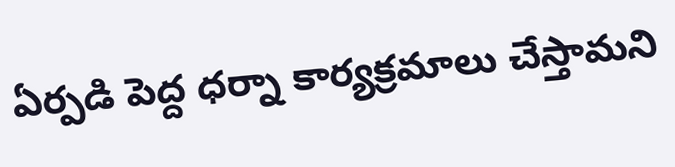ఏర్పడి పెద్ద ధర్నా కార్యక్రమాలు చేస్తామని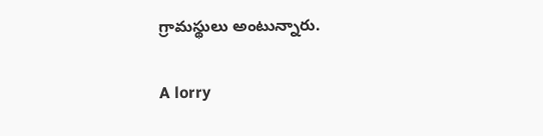గ్రామస్థులు అంటున్నారు.

A lorry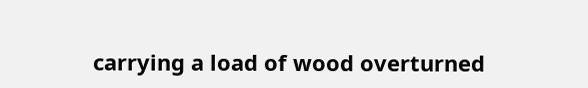carrying a load of wood overturned